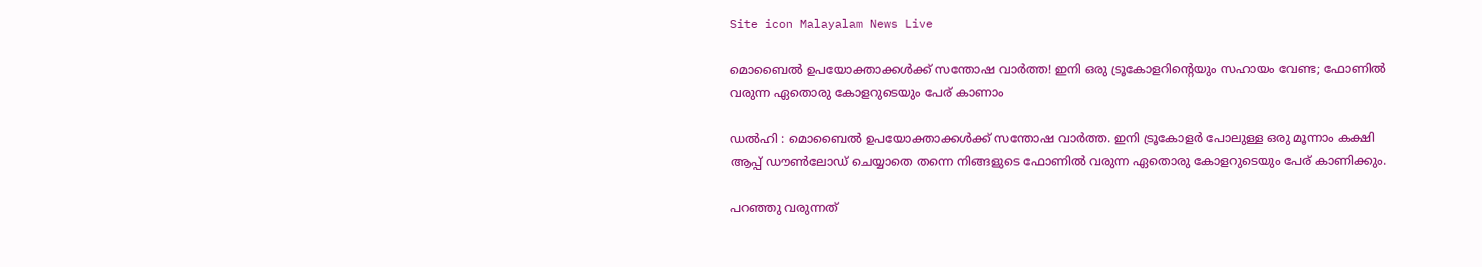Site icon Malayalam News Live

മൊബൈല്‍ ഉപയോക്താക്കള്‍ക്ക് സന്തോഷ വാർത്ത! ഇനി ഒരു ട്രൂകോളറിന്റെയും സഹായം വേണ്ട; ഫോണില്‍ വരുന്ന ഏതൊരു കോളറുടെയും പേര് കാണാം

ഡൽഹി : മൊബൈല്‍ ഉപയോക്താക്കള്‍ക്ക് സന്തോഷ വാർത്ത. ഇനി ട്രൂകോളർ പോലുള്ള ഒരു മൂന്നാം കക്ഷി ആപ്പ് ഡൗണ്‍ലോഡ് ചെയ്യാതെ തന്നെ നിങ്ങളുടെ ഫോണില്‍ വരുന്ന ഏതൊരു കോളറുടെയും പേര് കാണിക്കും.

പറഞ്ഞു വരുന്നത്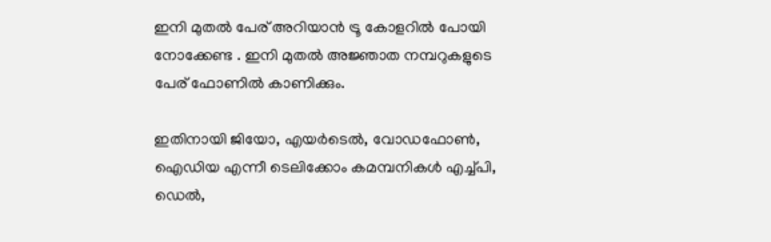ഇനി മുതല്‍ പേര് അറിയാൻ ട്രൂ കോളറില്‍ പോയി നോക്കേണ്ട . ഇനി മുതല്‍ അജ്ഞാത നമ്പറുകളുടെ പേര് ഫോണില്‍ കാണിക്കും.

ഇതിനായി ജിയോ, എയർടെല്‍, വോഡഫോണ്‍, ഐഡിയ എന്നീ ടെലിക്കോം കമമ്പനികള്‍ എച്ച്‌പി, ഡെല്‍,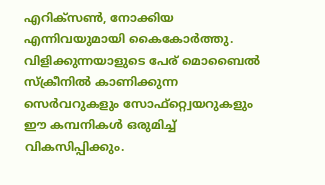എറിക്‌സണ്‍, നോക്കിയ എന്നിവയുമായി കൈകോർത്തു. വിളിക്കുന്നയാളുടെ പേര് മൊബൈല്‍ സ്‌ക്രീനില്‍ കാണിക്കുന്ന സെർവറുകളും സോഫ്റ്റ്വെയറുകളും ഈ കമ്പനികള്‍ ഒരുമിച്ച്‌ വികസിപ്പിക്കും.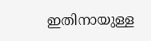ഇതിനായുള്ള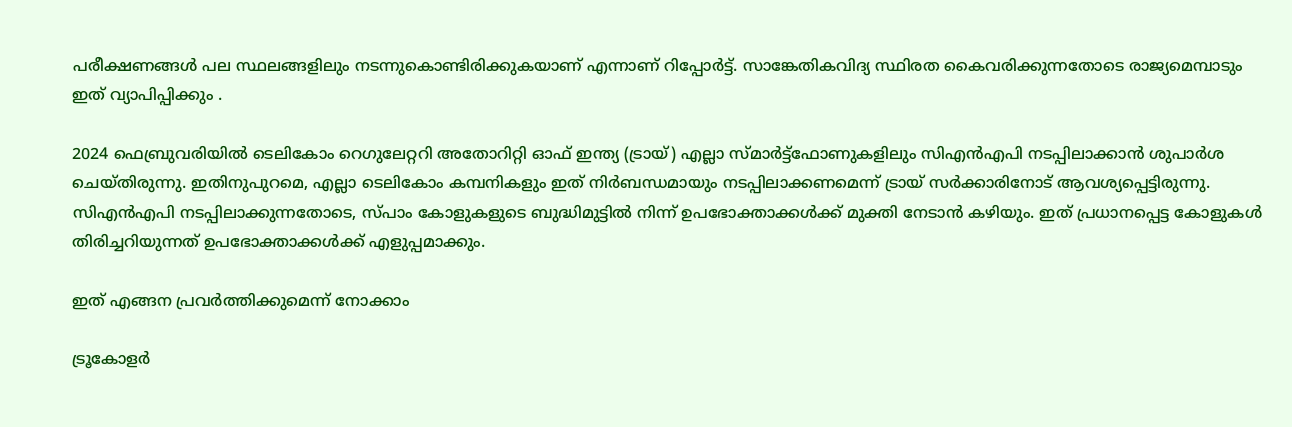പരീക്ഷണങ്ങള്‍ പല സ്ഥലങ്ങളിലും നടന്നുകൊണ്ടിരിക്കുകയാണ് എന്നാണ് റിപ്പോർട്ട്. സാങ്കേതികവിദ്യ സ്ഥിരത കൈവരിക്കുന്നതോടെ രാജ്യമെമ്പാടും ഇത് വ്യാപിപ്പിക്കും .

2024 ഫെബ്രുവരിയില്‍ ടെലികോം റെഗുലേറ്ററി അതോറിറ്റി ഓഫ് ഇന്ത്യ (ട്രായ്) എല്ലാ സ്മാർട്ട്ഫോണുകളിലും സിഎൻഎപി നടപ്പിലാക്കാൻ ശുപാർശ ചെയ്തിരുന്നു. ഇതിനുപുറമെ, എല്ലാ ടെലികോം കമ്പനികളും ഇത് നിർബന്ധമായും നടപ്പിലാക്കണമെന്ന് ട്രായ് സർക്കാരിനോട് ആവശ്യപ്പെട്ടിരുന്നു. സിഎൻഎപി നടപ്പിലാക്കുന്നതോടെ, സ്പാം കോളുകളുടെ ബുദ്ധിമുട്ടില്‍ നിന്ന് ഉപഭോക്താക്കള്‍ക്ക് മുക്തി നേടാൻ കഴിയും. ഇത് പ്രധാനപ്പെട്ട കോളുകള്‍ തിരിച്ചറിയുന്നത് ഉപഭോക്താക്കള്‍ക്ക് എളുപ്പമാക്കും.

ഇത് എങ്ങന പ്രവർത്തിക്കുമെന്ന് നോക്കാം

ട്രൂകോളർ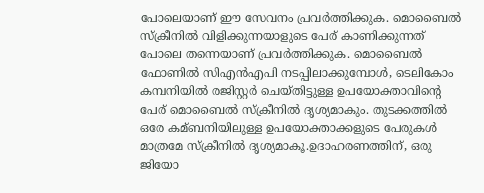പോലെയാണ് ഈ സേവനം പ്രവർത്തിക്കുക. മൊബൈല്‍ സ്‌ക്രീനില്‍ വിളിക്കുന്നയാളുടെ പേര് കാണിക്കുന്നത് പോലെ തന്നെയാണ് പ്രവർത്തിക്കുക. മൊബൈല്‍ ഫോണില്‍ സിഎൻഎപി നടപ്പിലാക്കുമ്പോള്‍, ടെലികോം കമ്പനിയില്‍ രജിസ്റ്റർ ചെയ്തിട്ടുള്ള ഉപയോക്താവിന്റെ പേര് മൊബൈല്‍ സ്‌ക്രീനില്‍ ദൃശ്യമാകും. തുടക്കത്തില്‍ ഒരേ കമ്ബനിയിലുള്ള ഉപയോക്താക്കളുടെ പേരുകള്‍ മാത്രമേ സ്‌ക്രീനില്‍ ദൃശ്യമാകൂ.ഉദാഹരണത്തിന്, ഒരു ജിയോ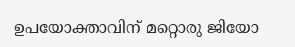ഉപയോക്താവിന് മറ്റൊരു ജിയോ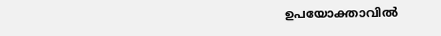ഉപയോക്താവില്‍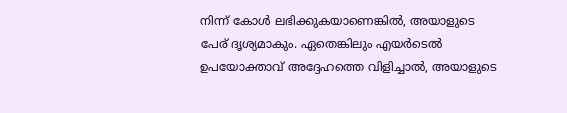നിന്ന് കോള്‍ ലഭിക്കുകയാണെങ്കില്‍, അയാളുടെ പേര് ദൃശ്യമാകും. ഏതെങ്കിലും എയർടെല്‍ ഉപയോക്താവ് അദ്ദേഹത്തെ വിളിച്ചാല്‍, അയാളുടെ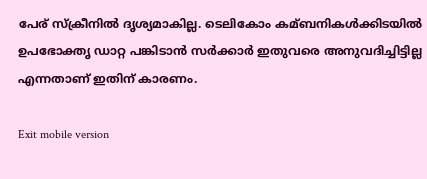പേര് സ്‌ക്രീനില്‍ ദൃശ്യമാകില്ല. ടെലികോം കമ്ബനികള്‍ക്കിടയില്‍ ഉപഭോക്തൃ ഡാറ്റ പങ്കിടാൻ സർക്കാർ ഇതുവരെ അനുവദിച്ചിട്ടില്ല എന്നതാണ് ഇതിന് കാരണം.

Exit mobile version